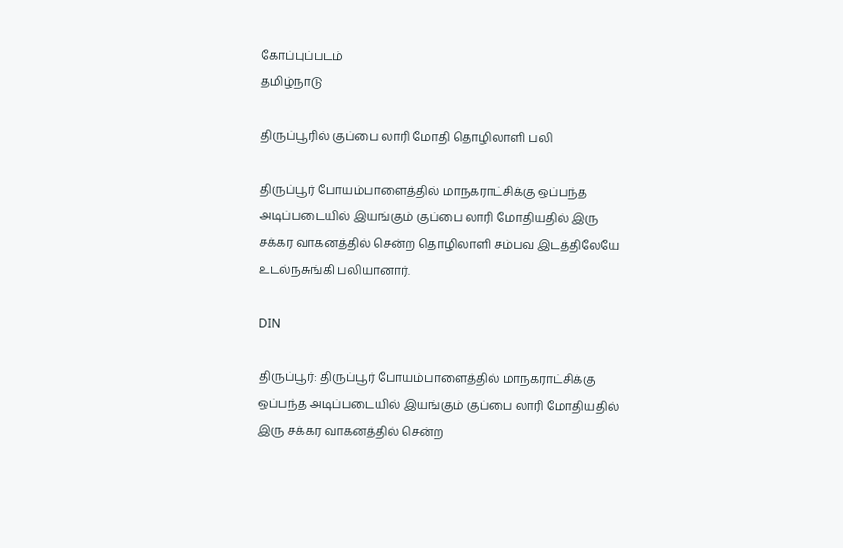கோப்புப்படம்
தமிழ்நாடு

திருப்பூரில் குப்பை லாரி மோதி தொழிலாளி பலி

திருப்பூர் போயம்பாளைத்தில் மாநகராட்சிக்கு ஒப்பந்த அடிப்படையில் இயங்கும் குப்பை லாரி மோதியதில் இரு சக்கர வாகனத்தில் சென்ற தொழிலாளி சம்பவ இடத்திலேயே உடல்நசுங்கி பலியானார்.

DIN

திருப்பூர்: திருப்பூர் போயம்பாளைத்தில் மாநகராட்சிக்கு ஒப்பந்த அடிப்படையில் இயங்கும் குப்பை லாரி மோதியதில் இரு சக்கர வாகனத்தில் சென்ற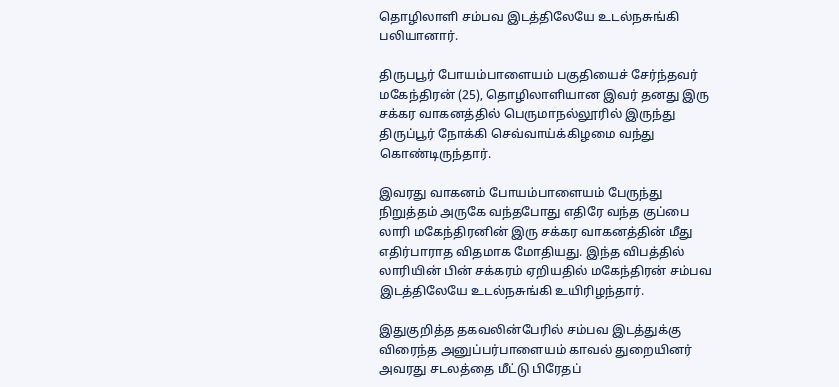தொழிலாளி சம்பவ இடத்திலேயே உடல்நசுங்கி பலியானார்.

திருபபூர் போயம்பாளையம் பகுதியைச் சேர்ந்தவர் மகேந்திரன் (25), தொழிலாளியான இவர் தனது இரு சக்கர வாகனத்தில் பெருமாநல்லூரில் இருந்து திருப்பூர் நோக்கி செவ்வாய்க்கிழமை வந்து கொண்டிருந்தார்.

இவரது வாகனம் போயம்பாளையம் பேருந்து நிறுத்தம் அருகே வந்தபோது எதிரே வந்த குப்பை லாரி மகேந்திரனின் இரு சக்கர வாகனத்தின் மீது எதிர்பாராத விதமாக மோதியது. இந்த விபத்தில் லாரியின் பின் சக்கரம் ஏறியதில் மகேந்திரன் சம்பவ இடத்திலேயே உடல்நசுங்கி உயிரிழந்தார்.

இதுகுறித்த தகவலின்பேரில் சம்பவ இடத்துக்கு விரைந்த அனுப்பர்பாளையம் காவல் துறையினர் அவரது சடலத்தை மீட்டு பிரேதப்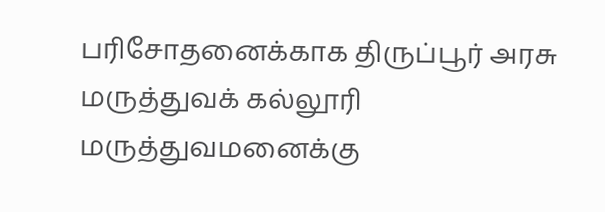பரிசோதனைக்காக திருப்பூர் அரசு மருத்துவக் கல்லூரி மருத்துவமனைக்கு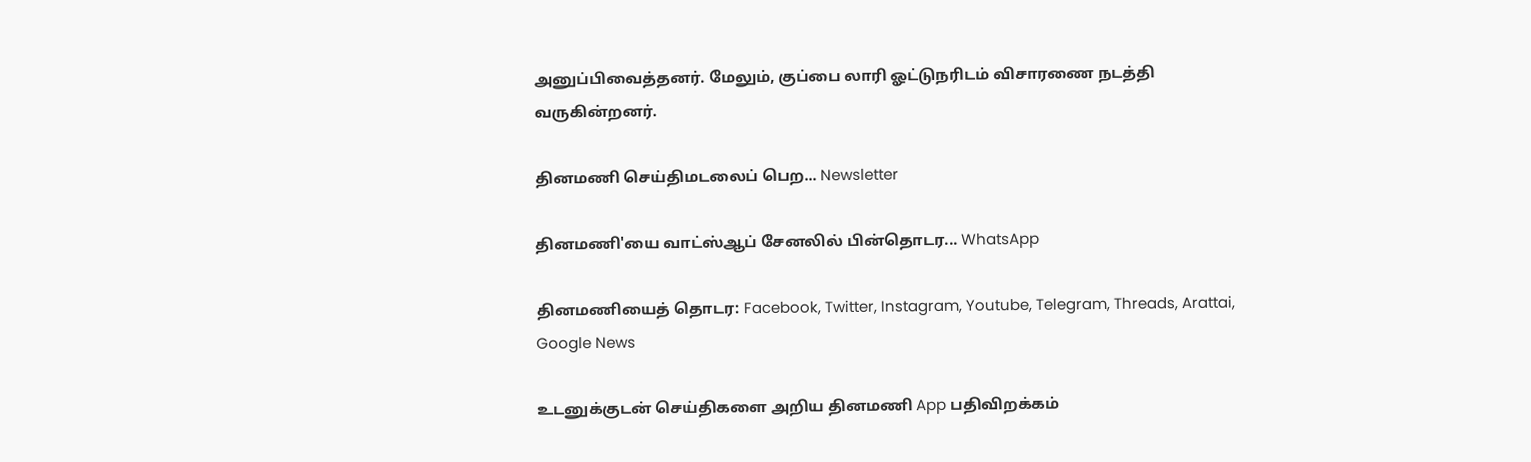அனுப்பிவைத்தனர். மேலும், குப்பை லாரி ஓட்டுநரிடம் விசாரணை நடத்தி வருகின்றனர்.

தினமணி செய்திமடலைப் பெற... Newsletter

தினமணி'யை வாட்ஸ்ஆப் சேனலில் பின்தொடர... WhatsApp

தினமணியைத் தொடர: Facebook, Twitter, Instagram, Youtube, Telegram, Threads, Arattai, Google News

உடனுக்குடன் செய்திகளை அறிய தினமணி App பதிவிறக்கம்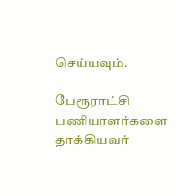செய்யவும்.

பேரூராட்சி பணியாளர்களை தாக்கியவர்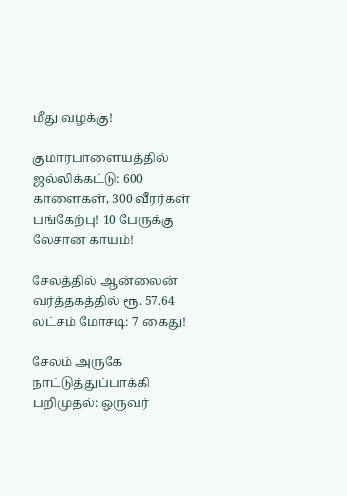மீது வழக்கு!

குமாரபாளையத்தில் ஜல்லிக்கட்டு: 600 காளைகள், 300 வீரர்கள் பங்கேற்பு! 10 பேருக்கு லேசான காயம்!

சேலத்தில் ஆன்லைன் வர்த்தகத்தில் ரூ. 57.64 லட்சம் மோசடி: 7 கைது!

சேலம் அருகே நாட்டுத்துப்பாக்கி பறிமுதல்: ஒருவர்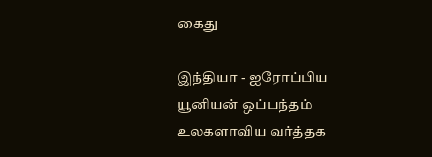கைது

இந்தியா - ஐரோப்பிய யூனியன் ஒப்பந்தம் உலகளாவிய வர்த்தக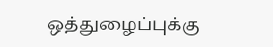ஒத்துழைப்புக்கு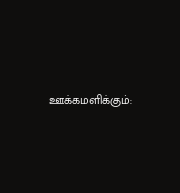ஊக்கமளிக்கும்: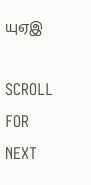யுஏஇ

SCROLL FOR NEXT